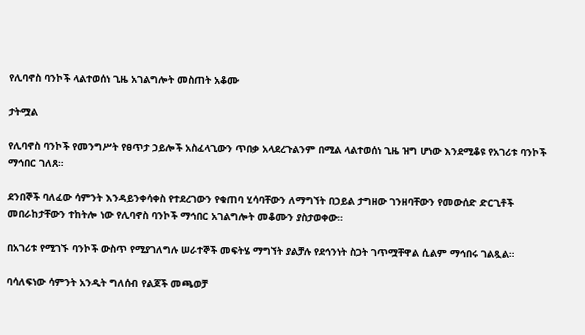የሊባኖስ ባንኮች ላልተወሰነ ጊዜ አገልግሎት መስጠት አቆሙ

ታትሟል

የሊባኖስ ባንኮች የመንግሥት የፀጥታ ኃይሎች አስፈላጊውን ጥበቃ አላደረጉልንም በሚል ላልተወሰነ ጊዜ ዝግ ሆነው እንደሚቆዩ የአገሪቱ ባንኮች ማኅበር ገለጸ።

ደንበኞች ባለፈው ሳምንት እንዳይንቀሳቀስ የተደረገውን የቁጠባ ሂሳባቸውን ለማግኘት በኃይል ታግዘው ገንዘባቸውን የመውሰድ ድርጊቶች መበራከታቸውን ተከትሎ ነው የሊባኖስ ባንኮች ማኅበር አገልግሎት መቆሙን ያስታወቀው።

በአገሪቱ የሚገኙ ባንኮች ውስጥ የሚያገለግሉ ሠራተኞች መፍትሄ ማግኘት ያልቻሉ የደኅንነት ስጋት ገጥሟቸዋል ሲልም ማኅበሩ ገልጿል።

ባሳለፍነው ሳምንት አንዲት ግለሰብ የልጆች መጫወቻ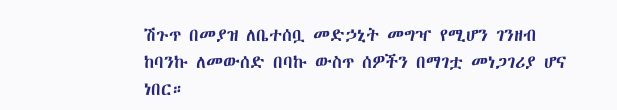ሽጉጥ በመያዝ ለቤተሰቧ መድኃኒት መግዣ የሚሆን ገንዘብ ከባንኩ ለመውሰድ በባኩ ውስጥ ሰዎችን በማገቷ መነጋገሪያ ሆና ነበር።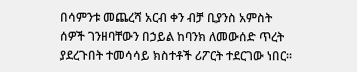በሳምንቱ መጨረሻ አርብ ቀን ብቻ ቢያንስ አምስት ሰዎች ገንዘባቸውን በኃይል ከባንክ ለመውሰድ ጥረት ያደረጉበት ተመሳሳይ ክስተቶች ሪፖርት ተደርገው ነበር።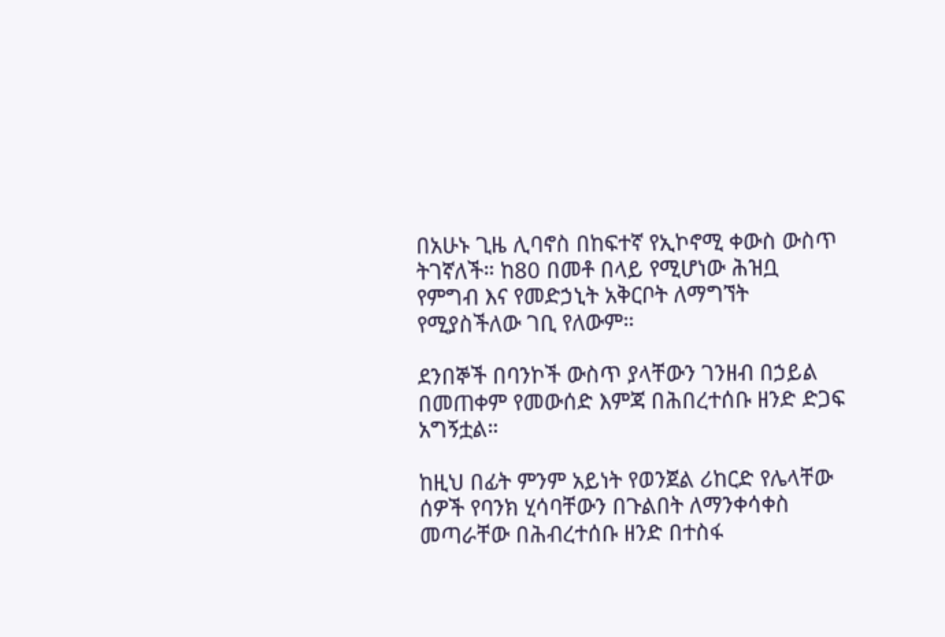በአሁኑ ጊዜ ሊባኖስ በከፍተኛ የኢኮኖሚ ቀውስ ውስጥ ትገኛለች። ከ80 በመቶ በላይ የሚሆነው ሕዝቧ የምግብ እና የመድኃኒት አቅርቦት ለማግኘት የሚያስችለው ገቢ የለውም።

ደንበኞች በባንኮች ውስጥ ያላቸውን ገንዘብ በኃይል በመጠቀም የመውሰድ እምጃ በሕበረተሰቡ ዘንድ ድጋፍ አግኝቷል።

ከዚህ በፊት ምንም አይነት የወንጀል ሪከርድ የሌላቸው ሰዎች የባንክ ሂሳባቸውን በጉልበት ለማንቀሳቀስ መጣራቸው በሕብረተሰቡ ዘንድ በተስፋ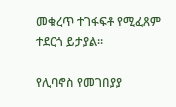መቁረጥ ተገፋፍቶ የሚፈጸም ተደርጎ ይታያል።

የሊባኖስ የመገበያያ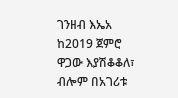ገንዘብ እኤአ ከ2019 ጀምሮ ዋጋው እያሽቆቆለ፣ ብሎም በአገሪቱ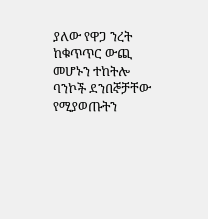ያለው የዋጋ ንረት ከቁጥጥር ውጪ መሆኑን ተከትሎ ባንኮች ደንበኞቻቸው የሚያወጡትን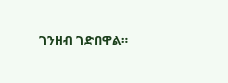ገንዘብ ገድበዋል።